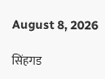August 8, 2026

सिंहगड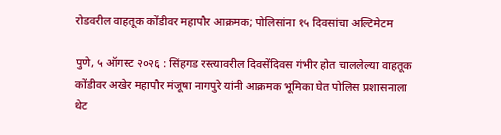रोडवरील वाहतूक कोंडीवर महापौर आक्रमक; पोलिसांना १५ दिवसांचा अल्टिमेटम

पुणे, ५ ऑगस्ट २०२६ : सिंहगड रस्त्यावरील दिवसेंदिवस गंभीर होत चाललेल्या वाहतूक कोंडीवर अखेर महापौर मंजूषा नागपुरे यांनी आक्रमक भूमिका घेत पोलिस प्रशासनाला थेट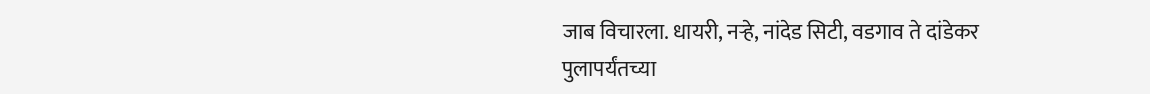जाब विचारला. धायरी, नऱ्हे, नांदेड सिटी, वडगाव ते दांडेकर पुलापर्यंतच्या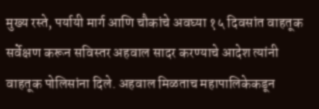मुख्य रस्ते, पर्यायी मार्ग आणि चौकांचे अवघ्या १५ दिवसांत वाहतूक सर्वेक्षण करून सविस्तर अहवाल सादर करण्याचे आदेश त्यांनी वाहतूक पोलिसांना दिले. अहवाल मिळताच महापालिकेकडून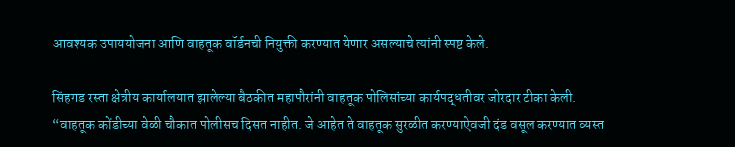आवश्यक उपाययोजना आणि वाहतूक वॉर्डनची नियुक्ती करण्यात येणार असल्याचे त्यांनी स्पष्ट केले.

सिंहगड रस्ता क्षेत्रीय कार्यालयात झालेल्या बैठकीत महापौरांनी वाहतूक पोलिसांच्या कार्यपद्धतीवर जोरदार टीका केली. “वाहतूक कोंडीच्या वेळी चौकात पोलीसच दिसत नाहीत. जे आहेत ते वाहतूक सुरळीत करण्याऐवजी दंड वसूल करण्यात व्यस्त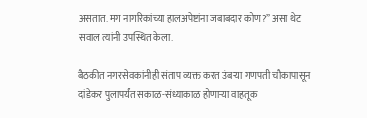असतात. मग नागरिकांच्या हालअपेष्टांना जबाबदार कोण?” असा थेट सवाल त्यांनी उपस्थित केला.

बैठकीत नगरसेवकांनीही संताप व्यक्त करत उंबऱ्या गणपती चौकापासून दांडेकर पुलापर्यंत सकाळ-संध्याकाळ होणाऱ्या वाहतूक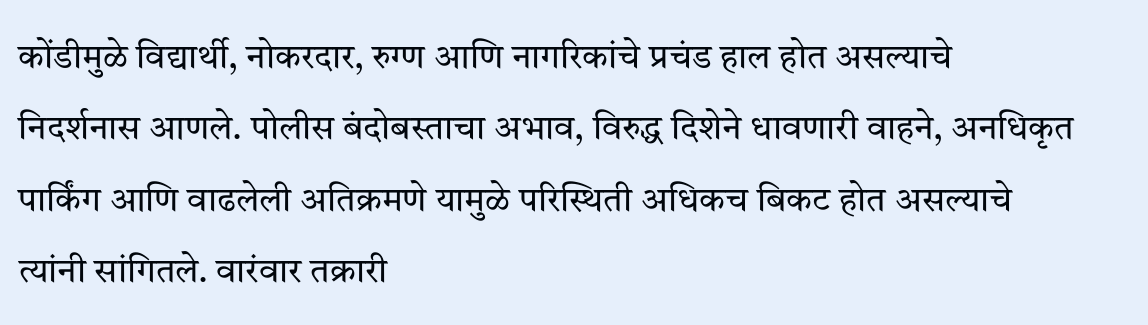कोंडीमुळे विद्यार्थी, नोकरदार, रुग्ण आणि नागरिकांचे प्रचंड हाल होत असल्याचे निदर्शनास आणले. पोलीस बंदोबस्ताचा अभाव, विरुद्ध दिशेने धावणारी वाहने, अनधिकृत पार्किंग आणि वाढलेली अतिक्रमणे यामुळे परिस्थिती अधिकच बिकट होत असल्याचे त्यांनी सांगितले. वारंवार तक्रारी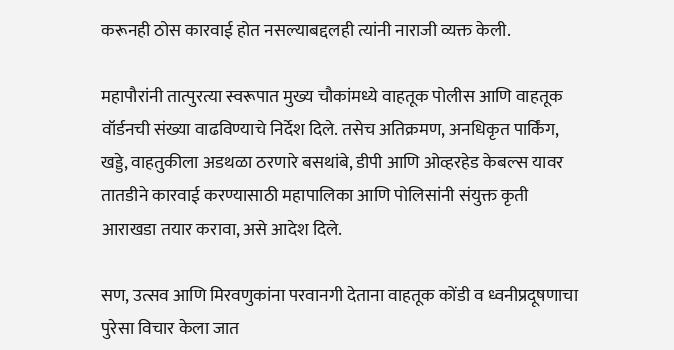करूनही ठोस कारवाई होत नसल्याबद्दलही त्यांनी नाराजी व्यक्त केली.

महापौरांनी तात्पुरत्या स्वरूपात मुख्य चौकांमध्ये वाहतूक पोलीस आणि वाहतूक वॉर्डनची संख्या वाढविण्याचे निर्देश दिले. तसेच अतिक्रमण, अनधिकृत पार्किंग, खड्डे, वाहतुकीला अडथळा ठरणारे बसथांबे, डीपी आणि ओव्हरहेड केबल्स यावर तातडीने कारवाई करण्यासाठी महापालिका आणि पोलिसांनी संयुक्त कृती आराखडा तयार करावा, असे आदेश दिले.

सण, उत्सव आणि मिरवणुकांना परवानगी देताना वाहतूक कोंडी व ध्वनीप्रदूषणाचा पुरेसा विचार केला जात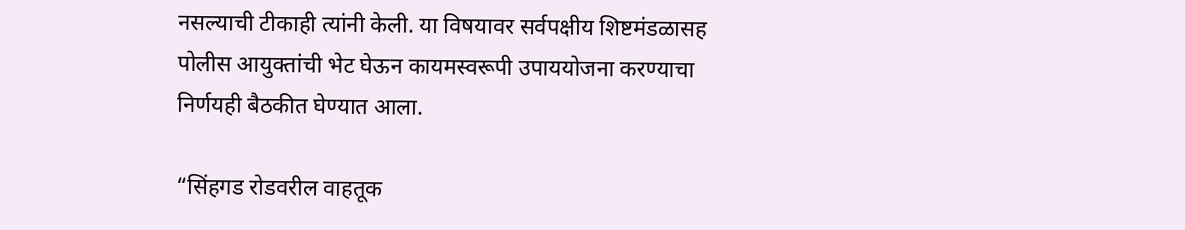नसल्याची टीकाही त्यांनी केली. या विषयावर सर्वपक्षीय शिष्टमंडळासह पोलीस आयुक्तांची भेट घेऊन कायमस्वरूपी उपाययोजना करण्याचा निर्णयही बैठकीत घेण्यात आला.

“सिंहगड रोडवरील वाहतूक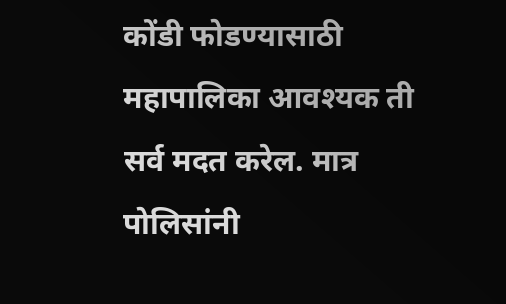कोंडी फोडण्यासाठी महापालिका आवश्यक ती सर्व मदत करेल. मात्र पोलिसांनी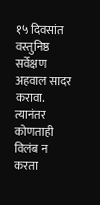१५ दिवसांत वस्तुनिष्ठ सर्वेक्षण अहवाल सादर करावा. त्यानंतर कोणताही विलंब न करता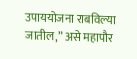उपाययोजना राबविल्या जातील,” असे महापौर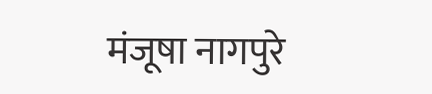मंजूषा नागपुरे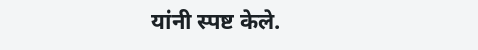यांनी स्पष्ट केले.